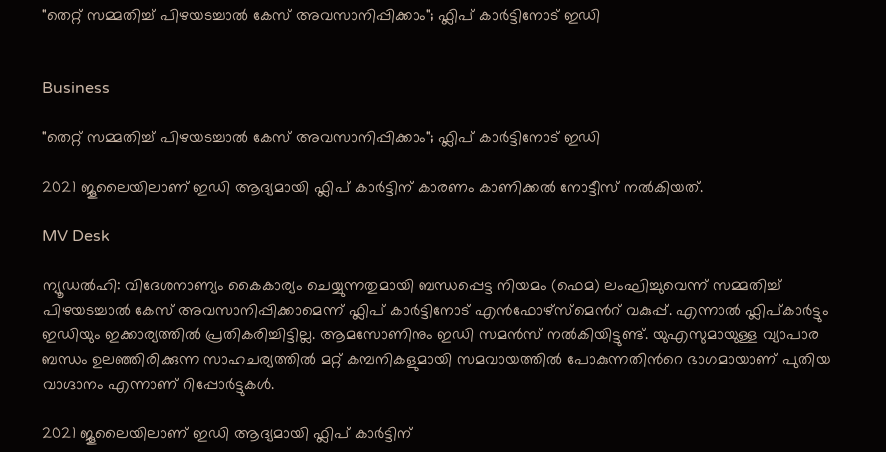"തെറ്റ് സമ്മതിച്ച് പിഴയടച്ചാൽ കേസ് അവസാനിപ്പിക്കാം"; ഫ്ലിപ് കാർട്ടിനോട് ഇഡി


Business

"തെറ്റ് സമ്മതിച്ച് പിഴയടച്ചാൽ കേസ് അവസാനിപ്പിക്കാം"; ഫ്ലിപ് കാർട്ടിനോട് ഇഡി

2021 ജൂലൈയിലാണ് ഇഡി ആദ്യമായി ഫ്ലിപ് കാർട്ടിന് കാരണം കാണിക്കൽ നോട്ടീസ് നൽകിയത്.

MV Desk

ന്യൂഡൽഹി: വിദേ‌ശനാണ്യം കൈകാര്യം ചെയ്യുന്നതുമായി ബന്ധപ്പെട്ട നിയമം (ഫെമ) ലംഘിച്ചുവെന്ന് സമ്മതിച്ച് പിഴയടച്ചാൽ കേസ് അവസാനിപ്പിക്കാമെന്ന് ഫ്ലിപ് കാർട്ടിനോട് എൻഫോഴ്സ്മെന്‍റ് വകുപ്പ്. എന്നാൽ ഫ്ലിപ്കാർട്ടും ഇഡിയും ഇക്കാര്യത്തിൽ പ്രതികരിച്ചിട്ടില്ല. ആമസോണിനും ഇഡി സമൻസ് നൽകിയിട്ടുണ്ട്. യുഎസുമായുള്ള വ്യാപാര ബന്ധം ഉലഞ്ഞിരിക്കുന്ന സാഹചര്യത്തിൽ മറ്റ് കമ്പനികളുമായി സമവായത്തിൽ പോകുന്നതിന്‍റെ ഭാഗമായാണ് പുതിയ വാഗ്ദാനം എന്നാണ് റിപ്പോർട്ടുകൾ.

2021 ജൂലൈയിലാണ് ഇഡി ആദ്യമായി ഫ്ലിപ് കാർട്ടിന്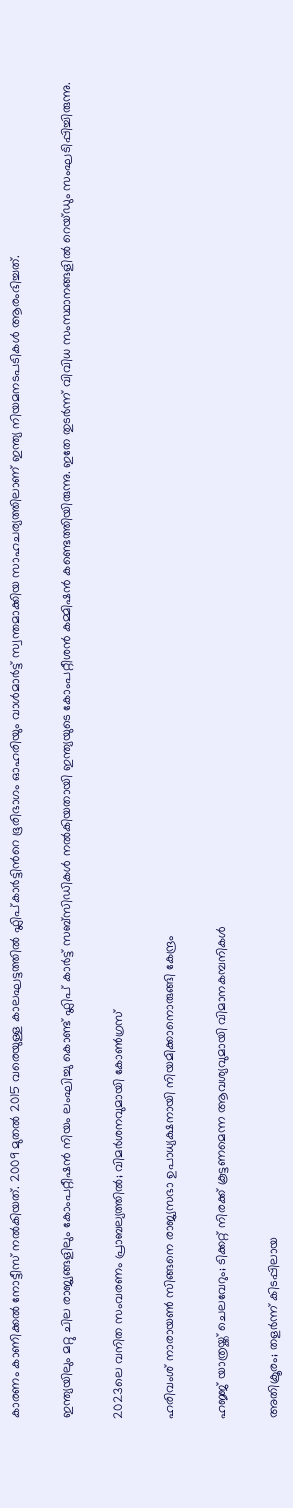കാരണം കാണിക്കൽ നോട്ടീസ് നൽകിയത്. 2009 മുതൽ 2015 വരെയുള്ള കാലഘട്ടത്തിൽ ഫ്ലിപ്കാർട്ടിന്‍റെ ഭൂരിഭാഗം ഓഹരിയും വാൾമാർട്ട് സ്വന്തമാക്കിയ സാഹചര്യത്തിലാണ് ഇന്ത്യ നിയമനടപടികൾ ആരംഭിച്ചത്.

ഇന്ത്യയിലും മറ്റു ചില രാജ്യങ്ങളിലും കോംപറ്റീഷൻ നിയം ലംഘിച്ചു കൊണ്ട് ഫ്ലിപ് കാർട്ട് സബ്സിഡികൾ നൽകിയതായി ഇന്ത്യയുടെ കോംപറ്റീശൻ കമ്മിഷൻ കണ്ടെത്തിയിരുന്നു. ഇതേ തുടർന്ന് വിവിധ സംസ്ഥാനങ്ങളിൽ റെയ്ഡും സംഘടിപ്പിച്ചിരുന്നു.

2023ലെ വനിത സംവരണം പ്രാബല്യത്തിൽ; വിമർശനവുമായി കോൺഗ്രസ്

ഹരിവംശ് നാരായൺ സിങ്ങനെ രാജ‍്യസഭാ ഉപാധ‍്യക്ഷനായി നിയമിക്കാനൊരുങ്ങി കേന്ദ്രം

ഹജ്ജ് യാത്രയ്ക്ക് ചെലവേറും; ടിക്കറ്റ് നിരക്ക് കൂട്ടണമെന്ന ആവശ്യവുമായി വിമാനകമ്പനികൾ‌

അതിക്രൂരം; തളർന്ന് കിടപ്പിലായ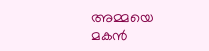അമ്മയെ മകൻ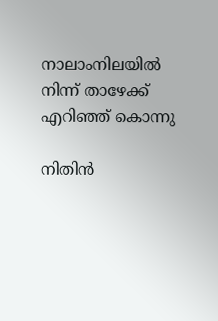നാലാംനില‍യിൽ നിന്ന് താഴേക്ക് എറിഞ്ഞ് കൊന്നു

നിതിൻ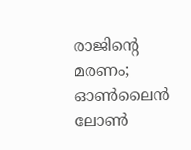രാജിന്‍റെ മരണം; ഓൺലൈൻ ലോൺ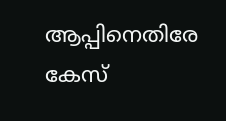ആപ്പിനെതിരേ കേസ്